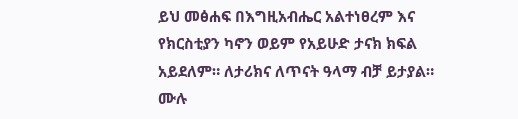ይህ መፅሐፍ በእግዚአብሔር አልተነፀረም እና የክርስቲያን ካኖን ወይም የአይሁድ ታናክ ክፍል አይደለም። ለታሪክና ለጥናት ዓላማ ብቻ ይታያል። ሙሉ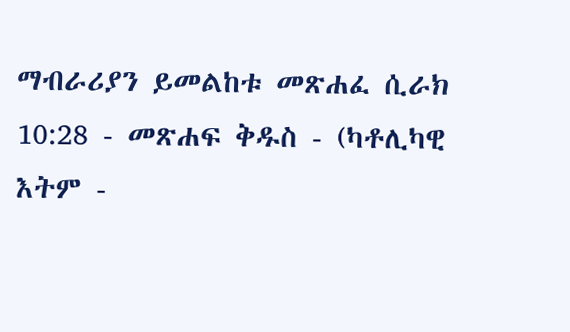ማብራሪያን ይመልከቱ መጽሐፈ ሲራክ 10:28 - መጽሐፍ ቅዱስ - (ካቶሊካዊ እትም -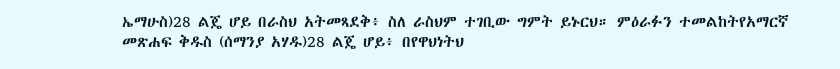ኤማሁስ)28 ልጄ ሆይ በራስህ አትመጻደቅ፥ ስለ ራስህም ተገቢው ግምት ይኑርህ። ምዕራፉን ተመልከትየአማርኛ መጽሐፍ ቅዱስ (ሰማንያ አሃዱ)28 ልጄ ሆይ፥ በየዋህነትህ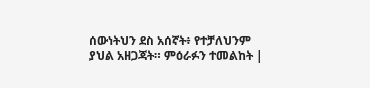ሰውነትህን ደስ አሰኛት፥ የተቻለህንም ያህል አዘጋጃት። ምዕራፉን ተመልከት |